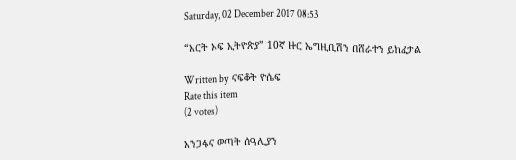Saturday, 02 December 2017 08:53

“አርት ኦፍ ኢትዮጵያ” 10ኛ ዙር ኤግዚቢሽን በሸራተን ይከፈታል

Written by  ናፍቆት ዮሴፍ
Rate this item
(2 votes)

አንጋፋና ወጣት ሰዓሊያን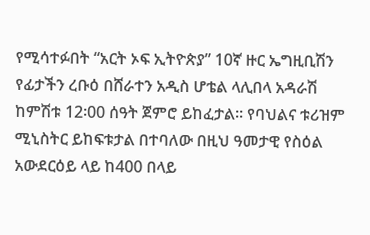የሚሳተፉበት “አርት ኦፍ ኢትዮጵያ” 10ኛ ዙር ኤግዚቢሽን የፊታችን ረቡዕ በሸራተን አዲስ ሆቴል ላሊበላ አዳራሽ ከምሽቱ 12፡00 ሰዓት ጀምሮ ይከፈታል፡፡ የባህልና ቱሪዝም ሚኒስትር ይከፍቱታል በተባለው በዚህ ዓመታዊ የስዕል አውደርዕይ ላይ ከ400 በላይ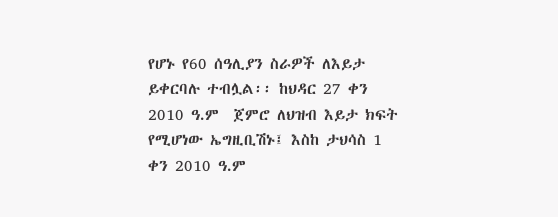የሆኑ የ60 ሰዓሊያን ስራዎች ለእይታ ይቀርባሉ ተብሏል፡፡ ከህዳር 27 ቀን 2010 ዓ.ም  ጀምሮ ለህዝብ እይታ ክፍት የሚሆነው ኤግዚቢሽኑ፤ እስከ ታህሳስ 1 ቀን 2010 ዓ.ም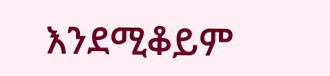እንደሚቆይም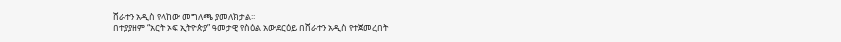ሸራተን አዲስ የላከው መግለጫ ያመለክታል፡፡
በተያያዘም “አርት ኦፍ ኢትዮጵያ” ዓመታዊ የስዕል አውደርዕይ በሸራተን አዲስ የተጀመረበት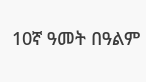10ኛ ዓመት በዓልም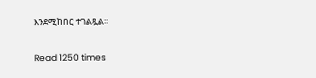እንደሚከበር ተገልጿል፡፡

Read 1250 times